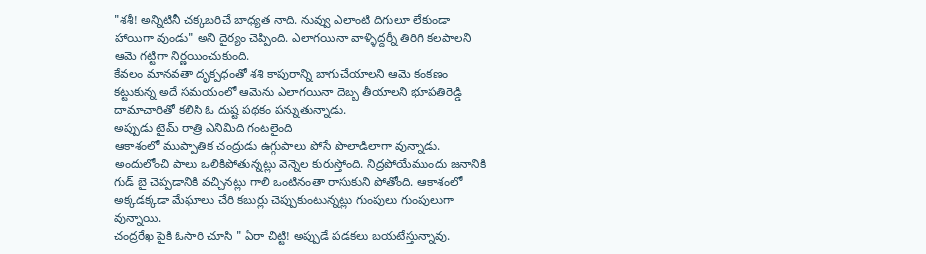"శశీ! అన్నిటినీ చక్కబరిచే బాధ్యత నాది. నువ్వు ఎలాంటి దిగులూ లేకుండా హాయిగా వుండు" అని దైర్యం చెప్పింది. ఎలాగయినా వాళ్ళిద్దర్నీ తిరిగి కలపాలని ఆమె గట్టిగా నిర్ణయించుకుంది.
కేవలం మానవతా దృక్పధంతో శశి కాపురాన్ని బాగుచేయాలని ఆమె కంకణం కట్టుకున్న అదే సమయంలో ఆమెను ఎలాగయినా దెబ్బ తీయాలని భూపతిరెడ్డి దామాచారితో కలిసి ఓ దుష్ట పథకం పన్నుతున్నాడు.
అప్పుడు టైమ్ రాత్రి ఎనిమిది గంటలైంది
ఆకాశంలో ముప్పాతిక చంద్రుడు ఉగ్గుపాలు పోసే పొలాడిలాగా వున్నాడు. అందులోంచి పాలు ఒలికిపోతున్నట్లు వెన్నెల కురుస్తోంది. నిద్రపోయేముందు జనానికి గుడ్ బై చెప్పడానికి వచ్చినట్లు గాలి ఒంటినంతా రాసుకుని పోతోంది. ఆకాశంలో అక్కడక్కడా మేఘాలు చేరి కబుర్లు చెప్పుకుంటున్నట్లు గుంపులు గుంపులుగా వున్నాయి.
చంద్రరేఖ పైకి ఓసారి చూసి " ఏరా చిట్టి! అప్పుడే పడకలు బయటేస్తున్నావు.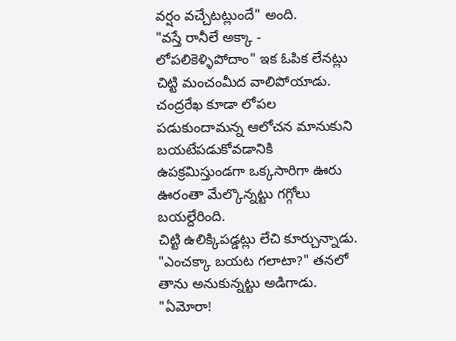వర్షం వచ్చేటట్లుందే" అంది.
"వస్తే రానీలే అక్కా - లోపలికెళ్ళిపోదాం" ఇక ఓపిక లేనట్లు చిట్టి మంచంమీద వాలిపోయాడు.
చంద్రరేఖ కూడా లోపల పడుకుందామన్న ఆలోచన మానుకుని బయటేపడుకోవడానికి ఉపక్రమిస్తుండగా ఒక్కసారిగా ఊరు ఊరంతా మేల్కొన్నట్టు గగ్గోలు బయల్దేరింది.
చిట్టి ఉలిక్కిపడ్డట్లు లేచి కూర్చున్నాడు.
"ఎంచక్కా బయట గలాటా?" తనలో తాను అనుకున్నట్టు అడిగాడు.
"ఏమోరా!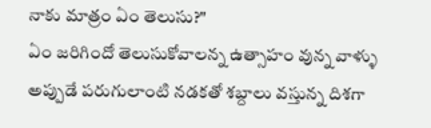నాకు మాత్రం ఏం తెలుసు?"
ఏం జరిగిందో తెలుసుకోవాలన్న ఉత్సాహం వున్న వాళ్ళు అప్పుడే పరుగులాంటి నడకతో శబ్దాలు వస్తున్న దిశగా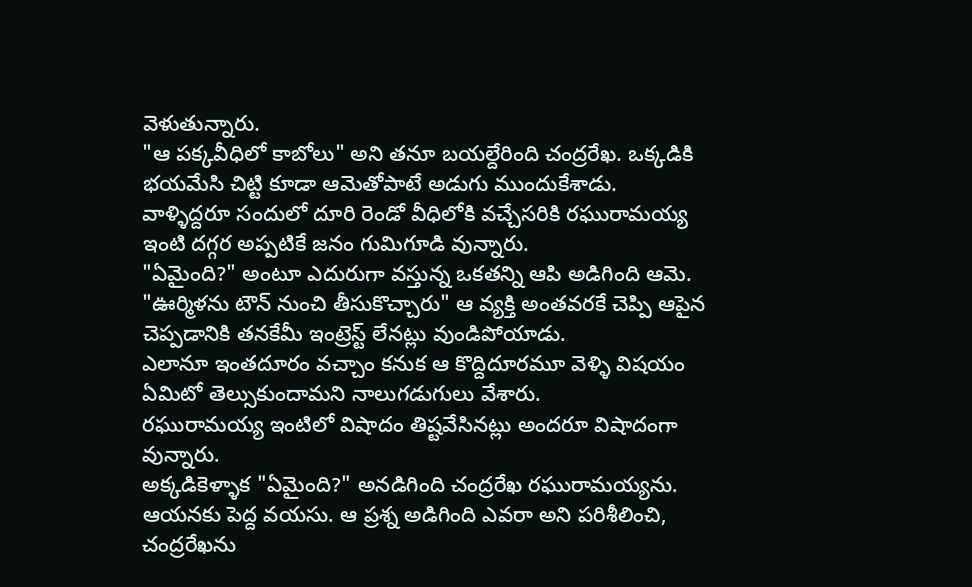వెళుతున్నారు.
"ఆ పక్కవీధిలో కాబోలు" అని తనూ బయల్దేరింది చంద్రరేఖ. ఒక్కడికి భయమేసి చిట్టి కూడా ఆమెతోపాటే అడుగు ముందుకేశాడు.
వాళ్ళిద్దరూ సందులో దూరి రెండో వీధిలోకి వచ్చేసరికి రఘురామయ్య ఇంటి దగ్గర అప్పటికే జనం గుమిగూడి వున్నారు.
"ఏమైంది?" అంటూ ఎదురుగా వస్తున్న ఒకతన్ని ఆపి అడిగింది ఆమె.
"ఊర్మిళను టౌన్ నుంచి తీసుకొచ్చారు" ఆ వ్యక్తి అంతవరకే చెప్పి ఆపైన చెప్పడానికి తనకేమీ ఇంట్రెస్ట్ లేనట్లు వుండిపోయాడు.
ఎలానూ ఇంతదూరం వచ్చాం కనుక ఆ కొద్దిదూరమూ వెళ్ళి విషయం ఏమిటో తెల్సుకుందామని నాలుగడుగులు వేశారు.
రఘురామయ్య ఇంటిలో విషాదం తిష్టవేసినట్లు అందరూ విషాదంగా వున్నారు.
అక్కడికెళ్ళాక "ఏమైంది?" అనడిగింది చంద్రరేఖ రఘురామయ్యను.
ఆయనకు పెద్ద వయసు. ఆ ప్రశ్న అడిగింది ఎవరా అని పరిశీలించి, చంద్రరేఖను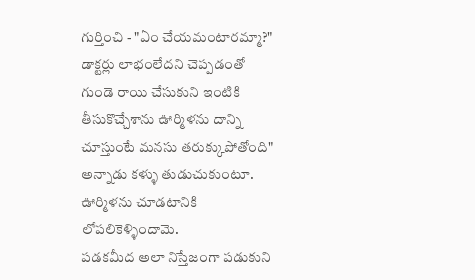గుర్తించి - "ఏం చేయమంటారమ్మా?" డాక్టర్లు లాభంలేదని చెప్పడంతో గుండె రాయి చేసుకుని ఇంటికి తీసుకొచ్చేశాను ఊర్మిళను దాన్ని చూస్తుంటే మనసు తరుక్కుపోతోంది" అన్నాడు కళ్ళు తుడుచుకుంటూ.
ఊర్మిళను చూడటానికి లోపలికెళ్ళిందామె.
పడకమీద అలా నిస్తేజంగా పడుకుని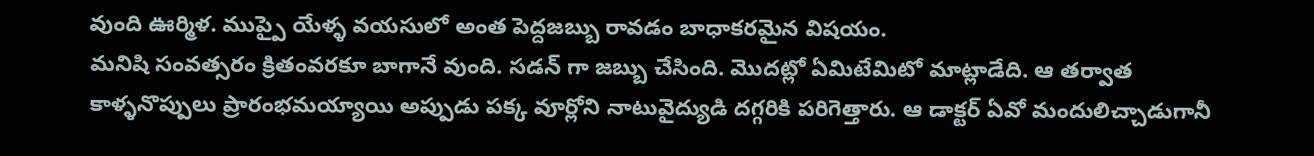వుంది ఊర్మిళ. ముప్పై యేళ్ళ వయసులో అంత పెద్దజబ్బు రావడం బాధాకరమైన విషయం.
మనిషి సంవత్సరం క్రితంవరకూ బాగానే వుంది. సడన్ గా జబ్బు చేసింది. మొదట్లో ఏమిటేమిటో మాట్లాడేది. ఆ తర్వాత కాళ్ళనొప్పులు ప్రారంభమయ్యాయి అప్పుడు పక్క వూర్లోని నాటువైద్యుడి దగ్గరికి పరిగెత్తారు. ఆ డాక్టర్ ఏవో మందులిచ్చాడుగానీ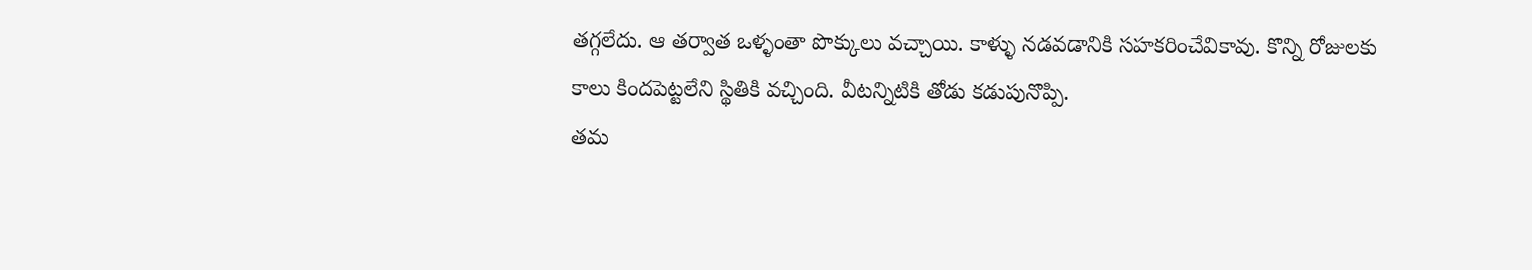తగ్గలేదు. ఆ తర్వాత ఒళ్ళంతా పొక్కులు వచ్చాయి. కాళ్ళు నడవడానికి సహకరించేవికావు. కొన్ని రోజులకు కాలు కిందపెట్టలేని స్థితికి వచ్చింది. వీటన్నిటికి తోడు కడుపునొప్పి.
తమ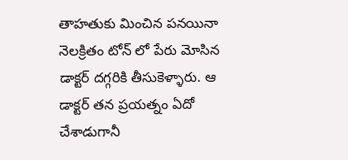తాహతుకు మించిన పనయినా నెలక్రితం టోన్ లో పేరు మోసిన డాక్టర్ దగ్గరికి తీసుకెళ్ళారు. ఆ డాక్టర్ తన ప్రయత్నం ఏదో చేశాడుగానీ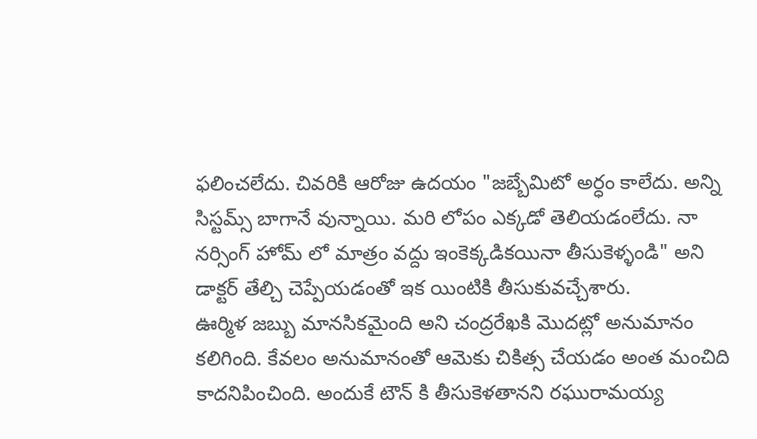ఫలించలేదు. చివరికి ఆరోజు ఉదయం "జబ్బేమిటో అర్ధం కాలేదు. అన్ని సిస్టమ్స్ బాగానే వున్నాయి. మరి లోపం ఎక్కడో తెలియడంలేదు. నా నర్సింగ్ హోమ్ లో మాత్రం వద్దు ఇంకెక్కడికయినా తీసుకెళ్ళండి" అని డాక్టర్ తేల్చి చెప్పేయడంతో ఇక యింటికి తీసుకువచ్చేశారు.
ఊర్మిళ జబ్బు మానసికమైంది అని చంద్రరేఖకి మొదట్లో అనుమానం కలిగింది. కేవలం అనుమానంతో ఆమెకు చికిత్స చేయడం అంత మంచిది కాదనిపించింది. అందుకే టౌన్ కి తీసుకెళతానని రఘురామయ్య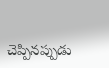చెప్పినప్పుడు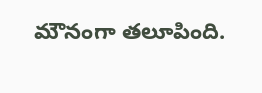మౌనంగా తలూపింది.